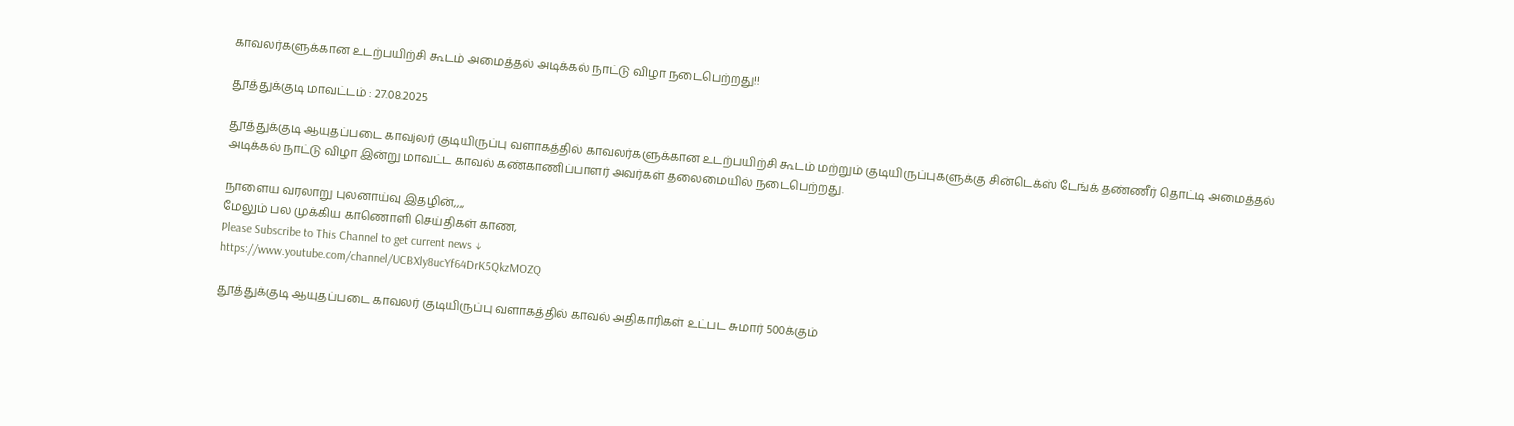காவலர்களுக்கான உடற்பயிற்சி கூடம் அமைத்தல் அடிக்கல் நாட்டு விழா நடைபெற்றது!!

தூத்துக்குடி மாவட்டம் : 27.08.2025

தூத்துக்குடி ஆயுதப்படை காவjலர் குடியிருப்பு வளாகத்தில் காவலர்களுக்கான உடற்பயிற்சி கூடம் மற்றும் குடியிருப்புகளுக்கு சின்டெக்ஸ் டேங்க் தண்ணீர் தொட்டி அமைத்தல் அடிக்கல் நாட்டு விழா இன்று மாவட்ட காவல் கண்காணிப்பாளர் அவர்கள் தலைமையில் நடைபெற்றது.

நாளைய வரலாறு புலனாய்வு இதழின்,,,,
மேலும் பல முக்கிய காணொளி செய்திகள் காண,
Please Subscribe to This Channel to get current news ↓
https://www.youtube.com/channel/UCBXly8ucYf64DrK5QkzMOZQ

தூத்துக்குடி ஆயுதப்படை காவலர் குடியிருப்பு வளாகத்தில் காவல் அதிகாரிகள் உட்பட சுமார் 500க்கும்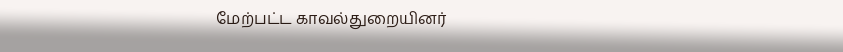மேற்பட்ட காவல்துறையினர்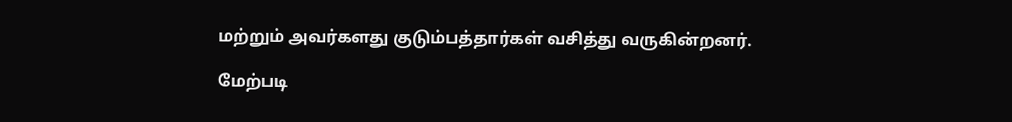மற்றும் அவர்களது குடும்பத்தார்கள் வசித்து வருகின்றனர்.

மேற்படி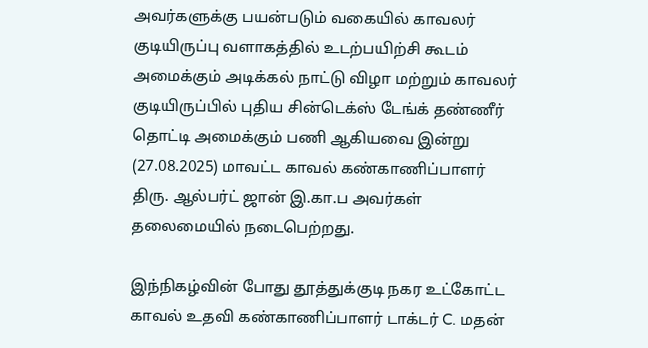அவர்களுக்கு பயன்படும் வகையில் காவலர் குடியிருப்பு வளாகத்தில் உடற்பயிற்சி கூடம் அமைக்கும் அடிக்கல் நாட்டு விழா மற்றும் காவலர் குடியிருப்பில் புதிய சின்டெக்ஸ் டேங்க் தண்ணீர் தொட்டி அமைக்கும் பணி ஆகியவை இன்று (27.08.2025) மாவட்ட காவல் கண்காணிப்பாளர் திரு. ஆல்பர்ட் ஜான் இ.கா.ப அவர்கள் தலைமையில் நடைபெற்றது.

இந்நிகழ்வின் போது தூத்துக்குடி நகர உட்கோட்ட காவல் உதவி கண்காணிப்பாளர் டாக்டர் C. மதன்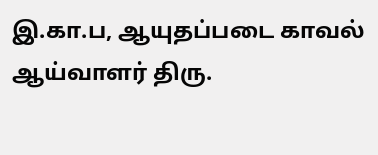இ.கா.ப, ஆயுதப்படை காவல் ஆய்வாளர் திரு.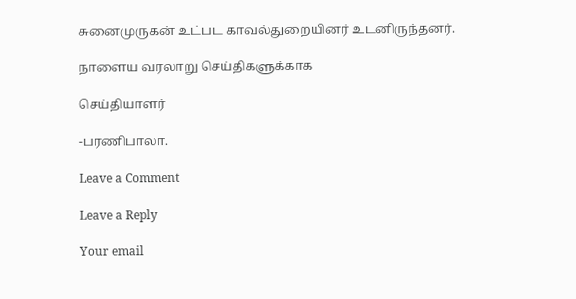சுனைமுருகன் உட்பட காவல்துறையினர் உடனிருந்தனர்.

நாளைய வரலாறு செய்திகளுக்காக

செய்தியாளர்

-பரணிபாலா.

Leave a Comment

Leave a Reply

Your email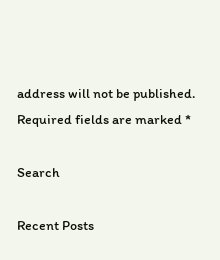address will not be published. Required fields are marked *

Search

Recent Posts